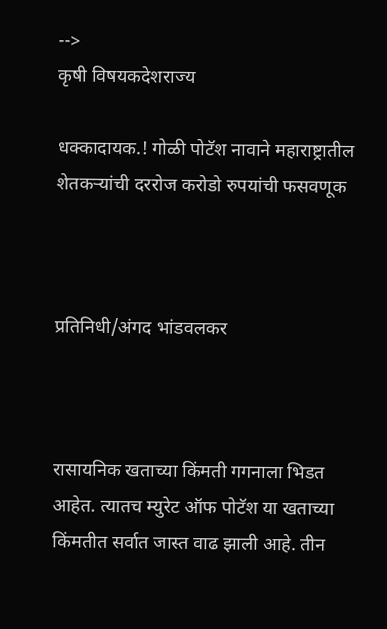-->
कृषी विषयकदेशराज्य

धक्कादायक.! गोळी पोटॅश नावाने महाराष्ट्रातील शेतकऱ्यांची दररोज करोडो रुपयांची फसवणूक



प्रतिनिधी/अंगद भांडवलकर



रासायनिक खताच्या किंमती गगनाला भिडत आहेत. त्यातच म्युरेट ऑफ पोटॅश या खताच्या किंमतीत सर्वात जास्त वाढ झाली आहे. तीन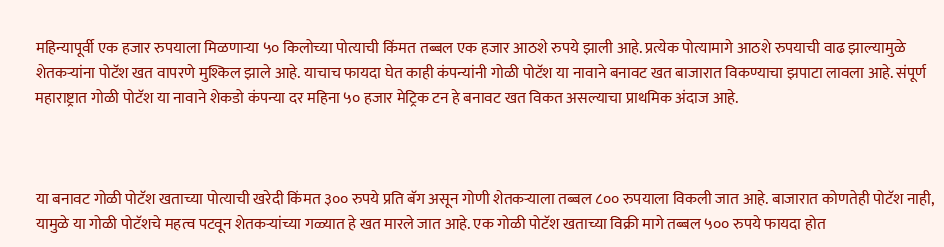महिन्यापूर्वी एक हजार रुपयाला मिळणाऱ्या ५० किलोच्या पोत्याची किंमत तब्बल एक हजार आठशे रुपये झाली आहे. प्रत्येक पोत्यामागे आठशे रुपयाची वाढ झाल्यामुळे शेतकऱ्यांना पोटॅश खत वापरणे मुश्किल झाले आहे. याचाच फायदा घेत काही कंपन्यांनी गोळी पोटॅश या नावाने बनावट खत बाजारात विकण्याचा झपाटा लावला आहे. संपूर्ण महाराष्ट्रात गोळी पोटॅश या नावाने शेकडो कंपन्या दर महिना ५० हजार मेट्रिक टन हे बनावट खत विकत असल्याचा प्राथमिक अंदाज आहे.



या बनावट गोळी पोटॅश खताच्या पोत्याची खरेदी किंमत ३०० रुपये प्रति बॅग असून गोणी शेतकऱ्याला तब्बल ८०० रुपयाला विकली जात आहे. बाजारात कोणतेही पोटॅश नाही, यामुळे या गोळी पोटॅशचे महत्व पटवून शेतकऱ्यांच्या गळ्यात हे खत मारले जात आहे. एक गोळी पोटॅश खताच्या विक्री मागे तब्बल ५०० रुपये फायदा होत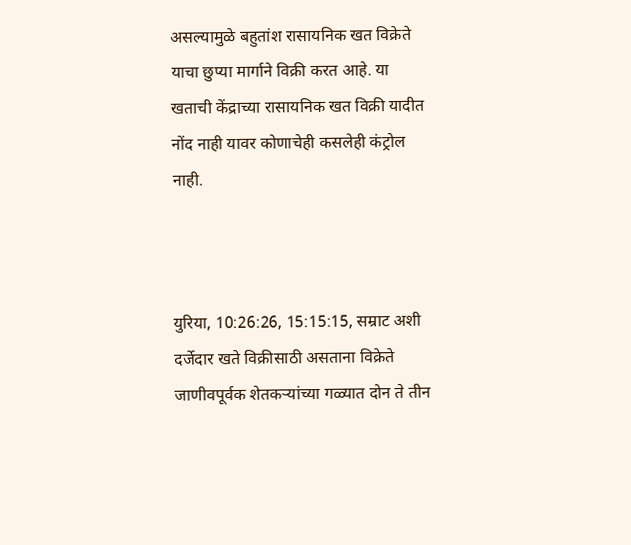असल्यामुळे बहुतांश रासायनिक खत विक्रेते याचा छुप्या मार्गाने विक्री करत आहे. या खताची केंद्राच्या रासायनिक खत विक्री यादीत नोंद नाही यावर कोणाचेही कसलेही कंट्रोल नाही.



युरिया, 10:26:26, 15:15:15, सम्राट अशी दर्जेदार खते विक्रीसाठी असताना विक्रेते जाणीवपूर्वक शेतकऱ्यांच्या गळ्यात दोन ते तीन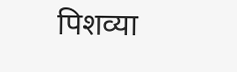पिशव्या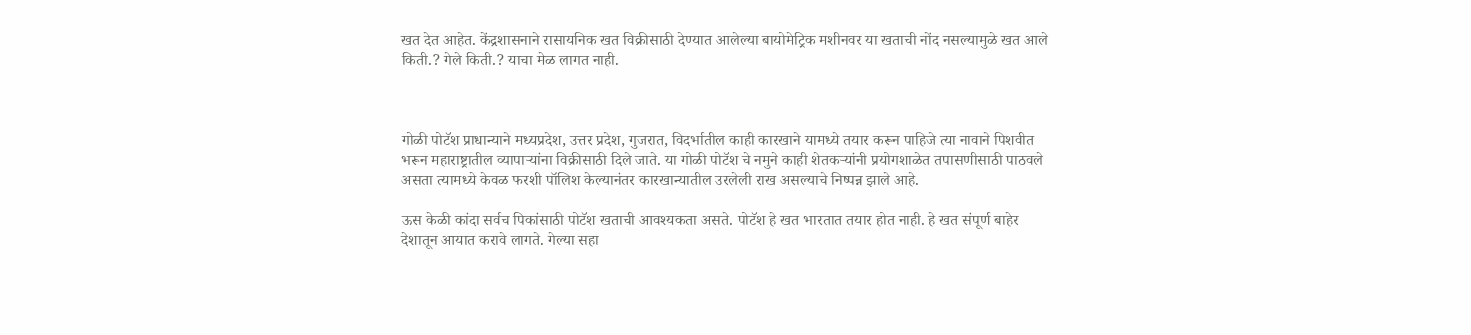खत देत आहेत. केंद्रशासनाने रासायनिक खत विक्रीसाठी देण्यात आलेल्या बायोमेट्रिक मशीनवर या खताची नोंद नसल्यामुळे खत आले किती.? गेले किती.? याचा मेळ लागत नाही.



गोळी पोटॅश प्राधान्याने मध्यप्रदेश, उत्तर प्रदेश, गुजरात, विदर्भातील काही कारखाने यामध्ये तयार करून पाहिजे त्या नावाने पिशवीत भरून महाराष्ट्रातील व्यापाऱ्यांना विक्रीसाठी दिले जाते. या गोळी पोटॅश चे नमुने काही शेतकऱ्यांनी प्रयोगशाळेत तपासणीसाठी पाठवले असता त्यामध्ये केवळ फरशी पॉलिश केल्यानंतर कारखान्यातील उरलेली राख असल्याचे निष्पन्न झाले आहे.

ऊस केळी कांदा सर्वच पिकांसाठी पोटॅश खताची आवश्यकता असते. पोटॅश हे खत भारतात तयार होत नाही. हे खत संपूर्ण बाहेर देशातून आयात करावे लागते. गेल्या सहा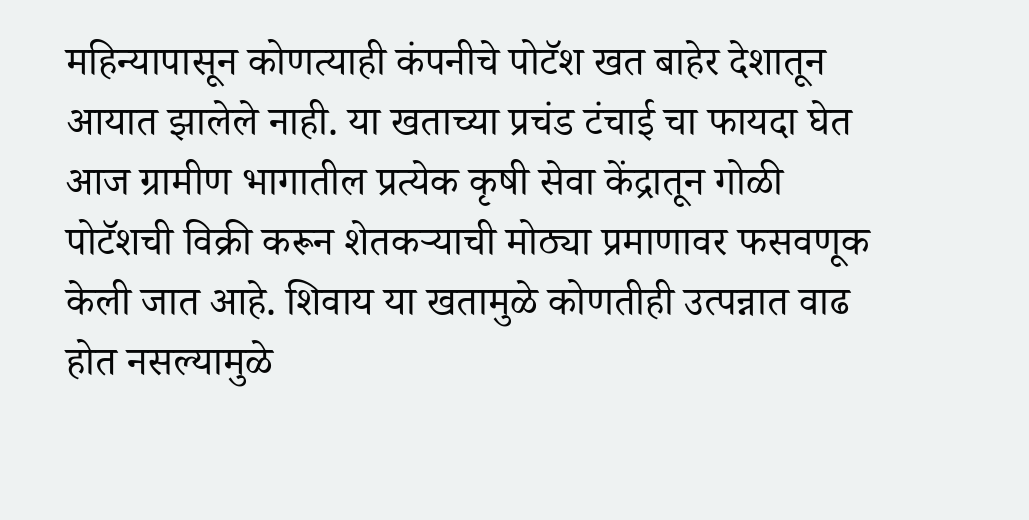महिन्यापासून कोणत्याही कंपनीचे पोटॅश खत बाहेर देशातून आयात झालेले नाही. या खताच्या प्रचंड टंचाई चा फायदा घेत आज ग्रामीण भागातील प्रत्येक कृषी सेवा केंद्रातून गोळी पोटॅशची विक्री करून शेतकऱ्याची मोठ्या प्रमाणावर फसवणूक केली जात आहे. शिवाय या खतामुळे कोणतीही उत्पन्नात वाढ होत नसल्यामुळे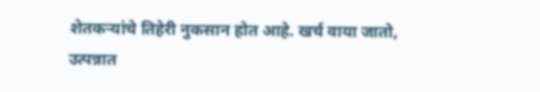शेतकऱ्यांचे तिहेरी नुकसान होत आहे. खर्च वाया जातो, उत्पन्नात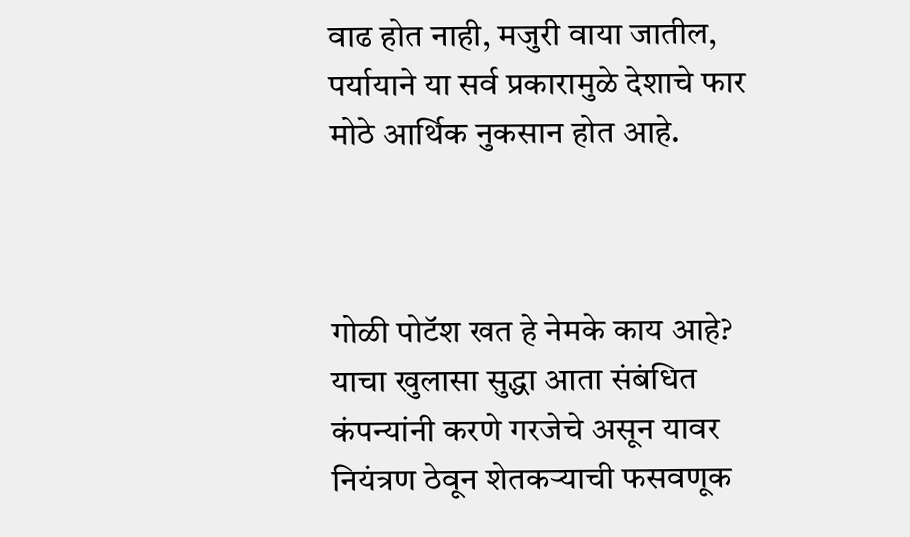वाढ होत नाही, मजुरी वाया जातील, पर्यायाने या सर्व प्रकारामुळे देशाचे फार मोठे आर्थिक नुकसान होत आहे.



गोळी पोटॅश खत हे नेमके काय आहे? याचा खुलासा सुद्धा आता संबंधित कंपन्यांनी करणे गरजेचे असून यावर नियंत्रण ठेवून शेतकऱ्याची फसवणूक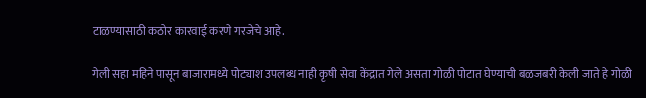टाळण्यासाठी कठोर कारवाई करणे गरजेचे आहे.

गेली सहा महिने पासून बाजारामध्ये पोट्याश उपलब्ध नाही कृषी सेवा केंद्रात गेले असता गोळी पोटात घेण्याची बळजबरी केली जाते हे गोळी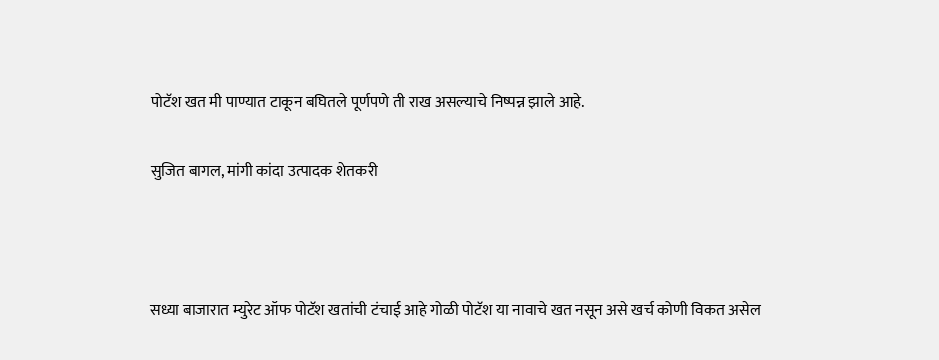पोटॅश खत मी पाण्यात टाकून बघितले पूर्णपणे ती राख असल्याचे निष्पन्न झाले आहे.

सुजित बागल, मांगी कांदा उत्पादक शेतकरी



सध्या बाजारात म्युरेट ऑफ पोटॅश खतांची टंचाई आहे गोळी पोटॅश या नावाचे खत नसून असे खर्च कोणी विकत असेल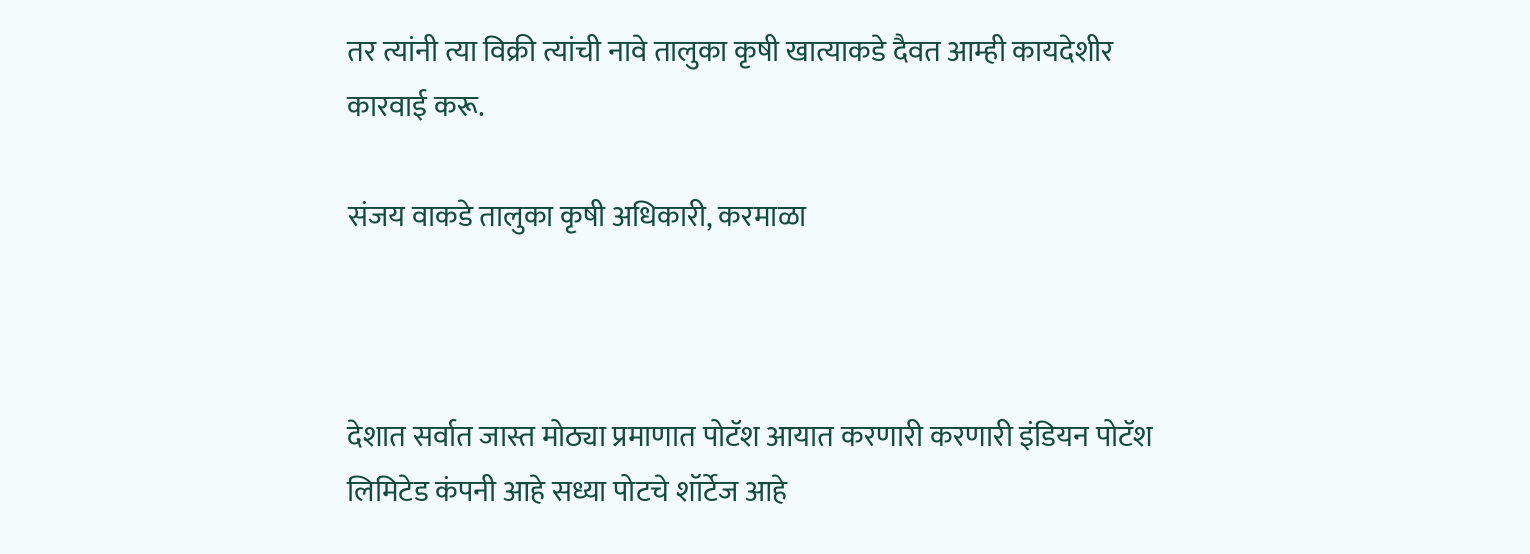तर त्यांनी त्या विक्री त्यांची नावे तालुका कृषी खात्याकडे दैवत आम्ही कायदेशीर कारवाई करू.

संजय वाकडे तालुका कृषी अधिकारी, करमाळा



देशात सर्वात जास्त मोठ्या प्रमाणात पोटॅश आयात करणारी करणारी इंडियन पोटॅश लिमिटेड कंपनी आहे सध्या पोटचे शॉर्टेज आहे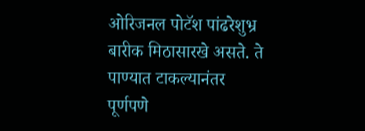ओरिजनल पोटॅश पांढरेशुभ्र बारीक मिठासारखे असते. ते पाण्यात टाकल्यानंतर पूर्णपणे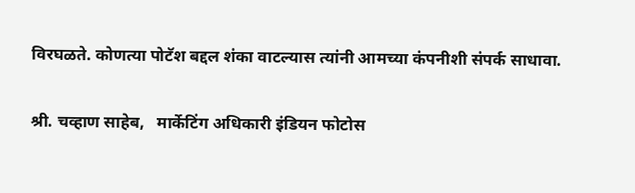विरघळते. कोणत्या पोटॅश बद्दल शंका वाटल्यास त्यांनी आमच्या कंपनीशी संपर्क साधावा.

श्री. चव्हाण साहेब,   मार्केटिंग अधिकारी इंडियन फोटोस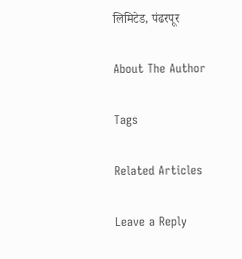लिमिटेड, पंढरपूर

About The Author

Tags

Related Articles

Leave a Reply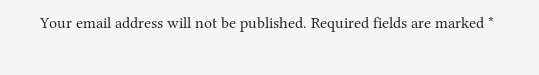Your email address will not be published. Required fields are marked *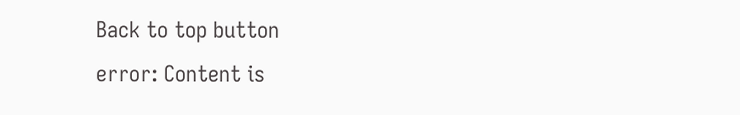Back to top button
error: Content is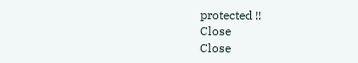protected !!
Close
Close